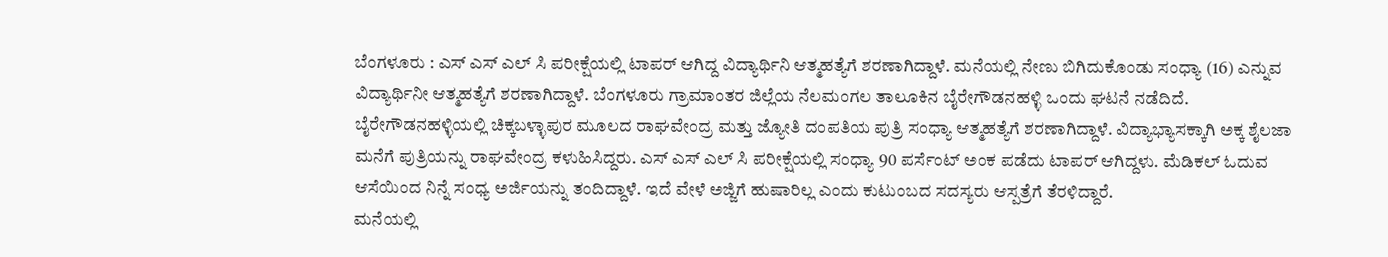ಬೆಂಗಳೂರು : ಎಸ್ ಎಸ್ ಎಲ್ ಸಿ ಪರೀಕ್ಷೆಯಲ್ಲಿ ಟಾಪರ್ ಆಗಿದ್ದ ವಿದ್ಯಾರ್ಥಿನಿ ಆತ್ಮಹತ್ಯೆಗೆ ಶರಣಾಗಿದ್ದಾಳೆ. ಮನೆಯಲ್ಲಿ ನೇಣು ಬಿಗಿದುಕೊಂಡು ಸಂಧ್ಯಾ (16) ಎನ್ನುವ ವಿದ್ಯಾರ್ಥಿನೀ ಆತ್ಮಹತ್ಯೆಗೆ ಶರಣಾಗಿದ್ದಾಳೆ. ಬೆಂಗಳೂರು ಗ್ರಾಮಾಂತರ ಜಿಲ್ಲೆಯ ನೆಲಮಂಗಲ ತಾಲೂಕಿನ ಬೈರೇಗೌಡನಹಳ್ಳಿ ಒಂದು ಘಟನೆ ನಡೆದಿದೆ.
ಬೈರೇಗೌಡನಹಳ್ಳಿಯಲ್ಲಿ ಚಿಕ್ಕಬಳ್ಳಾಪುರ ಮೂಲದ ರಾಘವೇಂದ್ರ ಮತ್ತು ಜ್ಯೋತಿ ದಂಪತಿಯ ಪುತ್ರಿ ಸಂಧ್ಯಾ ಆತ್ಮಹತ್ಯೆಗೆ ಶರಣಾಗಿದ್ದಾಳೆ. ವಿದ್ಯಾಭ್ಯಾಸಕ್ಕಾಗಿ ಅಕ್ಕ ಶೈಲಜಾ ಮನೆಗೆ ಪುತ್ರಿಯನ್ನು ರಾಘವೇಂದ್ರ ಕಳುಹಿಸಿದ್ದರು. ಎಸ್ ಎಸ್ ಎಲ್ ಸಿ ಪರೀಕ್ಷೆಯಲ್ಲಿ ಸಂಧ್ಯಾ 90 ಪರ್ಸೆಂಟ್ ಅಂಕ ಪಡೆದು ಟಾಪರ್ ಆಗಿದ್ದಳು. ಮೆಡಿಕಲ್ ಓದುವ ಆಸೆಯಿಂದ ನಿನ್ನೆ ಸಂಧ್ಯ ಅರ್ಜಿಯನ್ನು ತಂದಿದ್ದಾಳೆ. ಇದೆ ವೇಳೆ ಅಜ್ಜಿಗೆ ಹುಷಾರಿಲ್ಲ ಎಂದು ಕುಟುಂಬದ ಸದಸ್ಯರು ಆಸ್ಪತ್ರೆಗೆ ತೆರಳಿದ್ದಾರೆ.
ಮನೆಯಲ್ಲಿ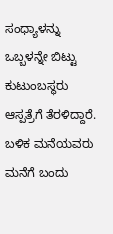ಸಂಧ್ಯಾಳನ್ನು ಒಬ್ಬಳನ್ನೇ ಬಿಟ್ಟು ಕುಟುಂಬಸ್ಥರು ಆಸ್ಪತ್ರೆಗೆ ತೆರಳಿದ್ದಾರೆ. ಬಳಿಕ ಮನೆಯವರು ಮನೆಗೆ ಬಂದು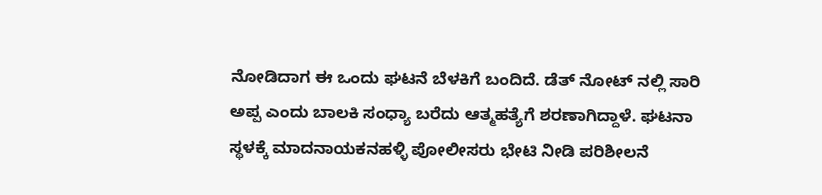ನೋಡಿದಾಗ ಈ ಒಂದು ಘಟನೆ ಬೆಳಕಿಗೆ ಬಂದಿದೆ. ಡೆತ್ ನೋಟ್ ನಲ್ಲಿ ಸಾರಿ ಅಪ್ಪ ಎಂದು ಬಾಲಕಿ ಸಂಧ್ಯಾ ಬರೆದು ಆತ್ಮಹತ್ಯೆಗೆ ಶರಣಾಗಿದ್ದಾಳೆ. ಘಟನಾ ಸ್ಥಳಕ್ಕೆ ಮಾದನಾಯಕನಹಳ್ಳಿ ಪೋಲೀಸರು ಭೇಟಿ ನೀಡಿ ಪರಿಶೀಲನೆ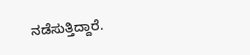ನಡೆಸುತ್ತಿದ್ದಾರೆ.